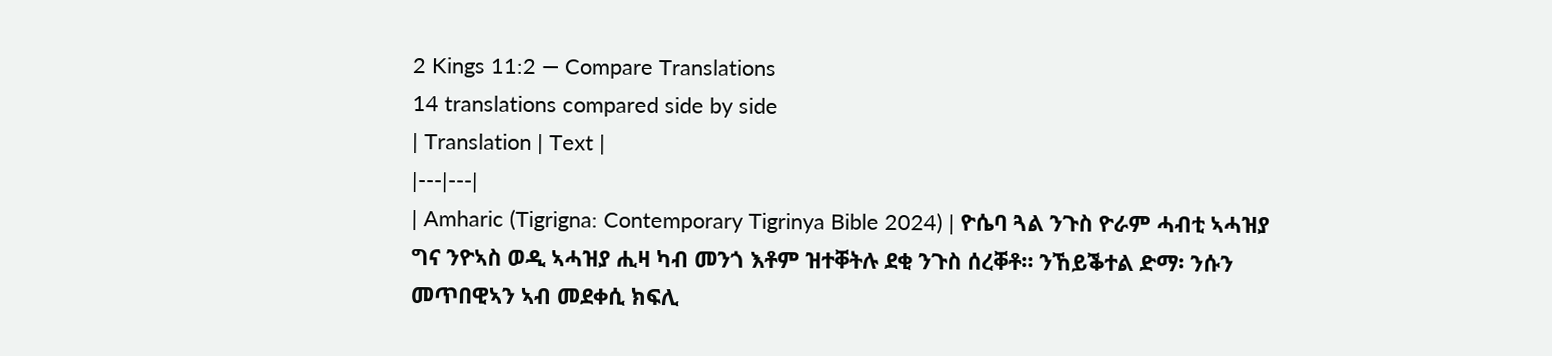2 Kings 11:2 — Compare Translations
14 translations compared side by side
| Translation | Text |
|---|---|
| Amharic (Tigrigna: Contemporary Tigrinya Bible 2024) | ዮሴባ ጓል ንጉስ ዮራም ሓብቲ ኣሓዝያ ግና ንዮኣስ ወዲ ኣሓዝያ ሒዛ ካብ መንጎ እቶም ዝተቐትሉ ደቂ ንጉስ ሰረቐቶ። ንኸይቕተል ድማ፡ ንሱን መጥበዊኣን ኣብ መደቀሲ ክፍሊ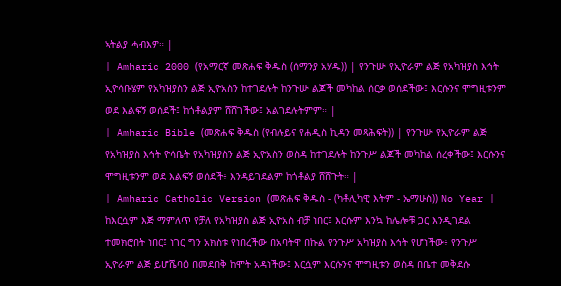ኣትልያ ሓብእዎ። |
| Amharic 2000 (የአማርኛ መጽሐፍ ቅዱስ (ሰማንያ አሃዱ)) | የንጉሡ የኢዮራም ልጅ የአካዝያስ እኅት ኢዮሳቡሄም የአካዝያስን ልጅ ኢዮአስን ከተገደሉት ከንጉሡ ልጆች መካከል ሰርቃ ወሰደችው፤ እርሱንና ሞግዚቱንም ወደ እልፍኝ ወሰደች፤ ከጎቶልያም ሸሸገችው፤ አልገደሉትምም። |
| Amharic Bible (መጽሐፍ ቅዱስ (የብሉይና የሐዲስ ኪዳን መጻሕፍት)) | የንጉሡ የኢዮራም ልጅ የአካዝያስ እኅት ዮሳቤት የአካዝያስን ልጅ ኢዮአስን ወስዳ ከተገደሉት ከንጉሥ ልጆች መካከል ሰረቀችው፤ እርሱንና ሞግዚቱንም ወደ እልፍኝ ወሰደች፥ እንዳይገደልም ከጎቶልያ ሸሸጉት። |
| Amharic Catholic Version (መጽሐፍ ቅዱስ - (ካቶሊካዊ እትም - ኤማሁስ)) No Year | ከእርሷም እጅ ማምለጥ የቻለ የአካዝያስ ልጅ ኢዮአስ ብቻ ነበር፤ እርሱም እንኳ ከሌሎቹ ጋር እንዲገደል ተመክሮበት ነበር፤ ነገር ግን አክስቱ የነበረችው በአባትዋ በኩል የንጉሥ አካዝያስ እኅት የሆነችው፥ የንጉሥ ኢዮራም ልጅ ይሆሼባዕ በመደበቅ ከሞት አዳነችው፤ እርሷም እርሱንና ሞግዚቱን ወስዳ በቤተ መቅደሱ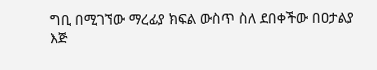ግቢ በሚገኘው ማረፊያ ክፍል ውስጥ ስለ ደበቀችው በዐታልያ እጅ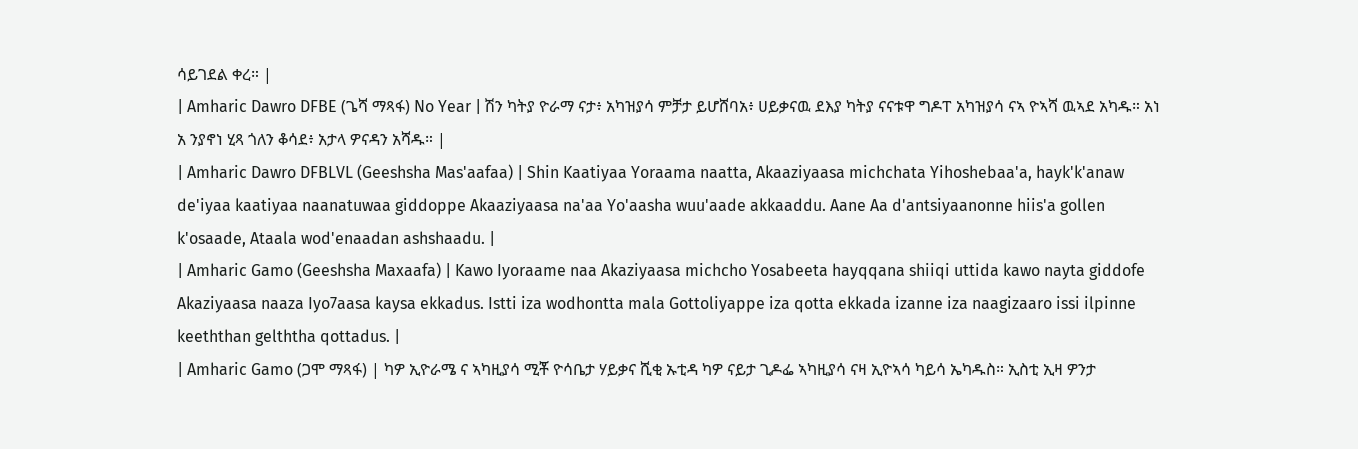ሳይገደል ቀረ። |
| Amharic Dawro DFBE (ጌሻ ማጻፋ) No Year | ሽን ካትያ ዮራማ ናታ፥ አካዝያሳ ምቻታ ይሆሸባአ፥ ሀይቃናዉ ደእያ ካትያ ናናቱዋ ግዶፐ አካዝያሳ ናኣ ዮኣሻ ዉኣደ አካዱ። አነ አ ንያኖነ ሂጻ ጎለን ቆሳደ፥ አታላ ዎናዳን አሻዱ። |
| Amharic Dawro DFBLVL (Geeshsha Mas'aafaa) | Shin Kaatiyaa Yoraama naatta, Akaaziyaasa michchata Yihoshebaa'a, hayk'k'anaw de'iyaa kaatiyaa naanatuwaa giddoppe Akaaziyaasa na'aa Yo'aasha wuu'aade akkaaddu. Aane Aa d'antsiyaanonne hiis'a gollen k'osaade, Ataala wod'enaadan ashshaadu. |
| Amharic Gamo (Geeshsha Maxaafa) | Kawo Iyoraame naa Akaziyaasa michcho Yosabeeta hayqqana shiiqi uttida kawo nayta giddofe Akaziyaasa naaza Iyo7aasa kaysa ekkadus. Istti iza wodhontta mala Gottoliyappe iza qotta ekkada izanne iza naagizaaro issi ilpinne keeththan gelththa qottadus. |
| Amharic Gamo (ጋሞ ማጻፋ) | ካዎ ኢዮራሜ ና ኣካዚያሳ ሚቾ ዮሳቤታ ሃይቃና ሺቂ ኡቲዳ ካዎ ናይታ ጊዶፌ ኣካዚያሳ ናዛ ኢዮኣሳ ካይሳ ኤካዱስ። ኢስቲ ኢዛ ዎንታ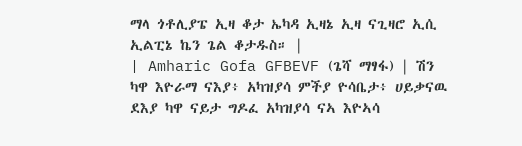ማላ ጎቶሊያፔ ኢዛ ቆታ ኤካዳ ኢዛኔ ኢዛ ናጊዛሮ ኢሲ ኢልፒኔ ኬን ጌል ቆታዱስ። |
| Amharic Gofa GFBEVF (ጌሻ ማፃፋ) | ሽን ካዋ እዮራማ ናእያ፥ አካዝያሳ ምችያ ዮሳቤታ፥ ሀይቃናዉ ደእያ ካዋ ናይታ ግዶፈ አካዝያሳ ናኣ እዮኣሳ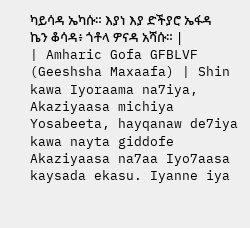ካይሳዳ ኤካሱ። እያነ እያ ድችያሮ ኤፋዳ ኬን ቆሳዳ፥ ጎቶላ ዎናዳ አሻሱ። |
| Amharic Gofa GFBLVF (Geeshsha Maxaafa) | Shin kawa Iyoraama na7iya, Akaziyaasa michiya Yosabeeta, hayqanaw de7iya kawa nayta giddofe Akaziyaasa na7aa Iyo7aasa kaysada ekasu. Iyanne iya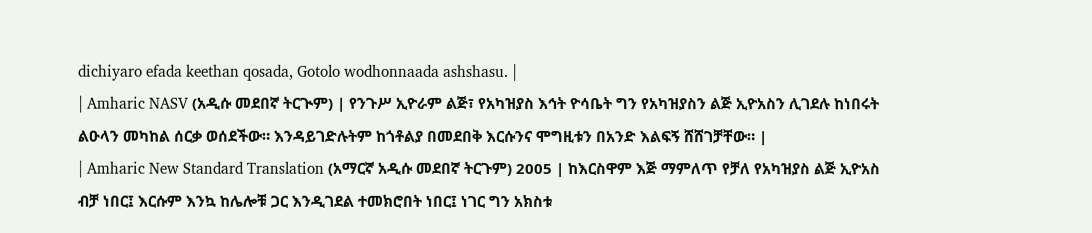dichiyaro efada keethan qosada, Gotolo wodhonnaada ashshasu. |
| Amharic NASV (አዲሱ መደበኛ ትርጒም) | የንጉሥ ኢዮራም ልጅ፣ የአካዝያስ እኅት ዮሳቤት ግን የአካዝያስን ልጅ ኢዮአስን ሊገደሉ ከነበሩት ልዑላን መካከል ሰርቃ ወሰደችው። እንዳይገድሉትም ከጎቶልያ በመደበቅ እርሱንና ሞግዚቱን በአንድ እልፍኝ ሸሸገቻቸው። |
| Amharic New Standard Translation (አማርኛ አዲሱ መደበኛ ትርጉም) 2005 | ከእርስዋም እጅ ማምለጥ የቻለ የአካዝያስ ልጅ ኢዮአስ ብቻ ነበር፤ እርሱም እንኳ ከሌሎቹ ጋር እንዲገደል ተመክሮበት ነበር፤ ነገር ግን አክስቱ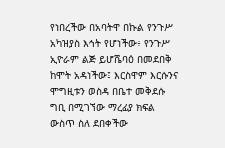የነበረችው በአባትዋ በኩል የንጉሥ አካዝያስ እኅት የሆነችው፥ የንጉሥ ኢዮራም ልጅ ይሆሼባዕ በመደበቅ ከሞት አዳነችው፤ እርስዋም እርሱንና ሞግዚቱን ወስዳ በቤተ መቅደሱ ግቢ በሚገኘው ማረፊያ ክፍል ውስጥ ስለ ደበቀችው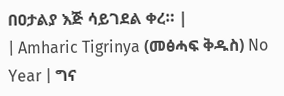በዐታልያ እጅ ሳይገደል ቀረ። |
| Amharic Tigrinya (መፅሓፍ ቅዱስ) No Year | ግና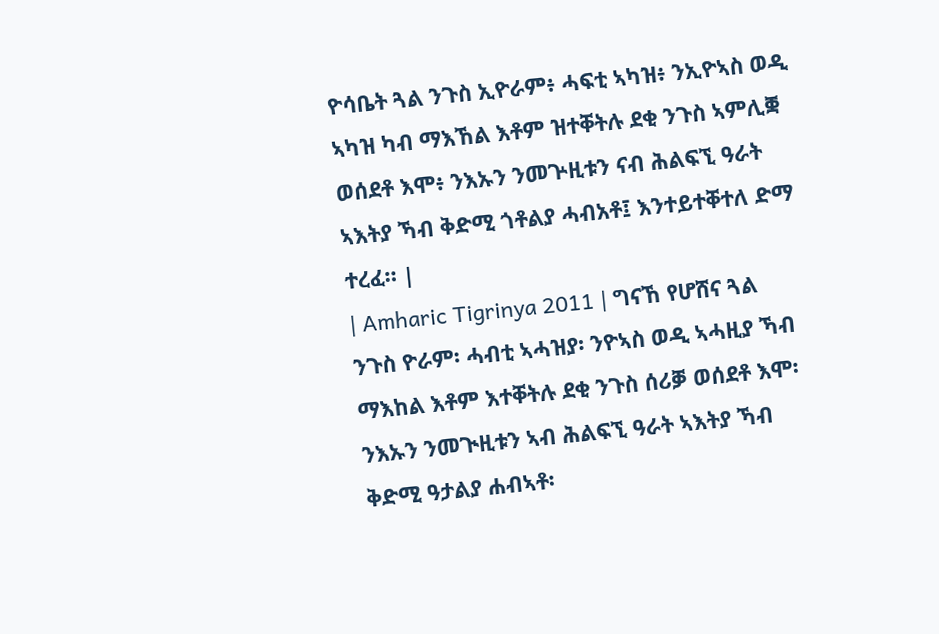ዮሳቤት ጓል ንጉስ ኢዮራም፥ ሓፍቲ ኣካዝ፥ ንኢዮኣስ ወዲ ኣካዝ ካብ ማእኸል እቶም ዝተቐትሉ ደቂ ንጉስ ኣምሊቛ ወሰደቶ እሞ፥ ንእኡን ንመጕዚቱን ናብ ሕልፍኚ ዓራት ኣእትያ ኻብ ቅድሚ ጎቶልያ ሓብአቶ፤ እንተይተቐተለ ድማ ተረፈ። |
| Amharic Tigrinya 2011 | ግናኸ የሆሸና ጓል ንጉስ ዮራም፡ ሓብቲ ኣሓዝያ፡ ንዮኣስ ወዲ ኣሓዚያ ኻብ ማእከል እቶም እተቐትሉ ደቂ ንጉስ ሰሪቓ ወሰደቶ እሞ፡ ንእኡን ንመጒዚቱን ኣብ ሕልፍኚ ዓራት ኣእትያ ኻብ ቅድሚ ዓታልያ ሐብኣቶ፡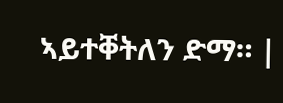ኣይተቐትለን ድማ። |